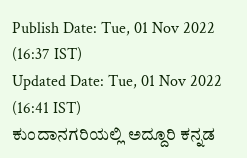Publish Date: Tue, 01 Nov 2022 (16:37 IST)
Updated Date: Tue, 01 Nov 2022 (16:41 IST)
ಕುಂದಾನಗರಿಯಲ್ಲಿ ಅದ್ದೂರಿ ಕನ್ನಡ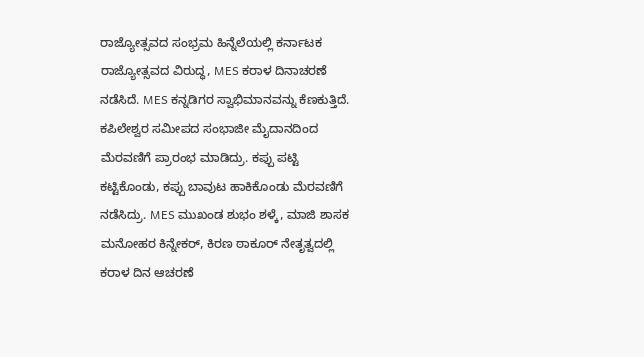ರಾಜ್ಯೋತ್ಸವದ ಸಂಭ್ರಮ ಹಿನ್ನೆಲೆಯಲ್ಲಿ ಕರ್ನಾಟಕ ರಾಜ್ಯೋತ್ಸವದ ವಿರುದ್ಧ, MES ಕರಾಳ ದಿನಾಚರಣೆ ನಡೆಸಿದೆ. MES ಕನ್ನಡಿಗರ ಸ್ವಾಭಿಮಾನವನ್ನು ಕೆಣಕುತ್ತಿದೆ. ಕಪಿಲೇಶ್ವರ ಸಮೀಪದ ಸಂಭಾಜೀ ಮೈದಾನದಿಂದ ಮೆರವಣಿಗೆ ಪ್ರಾರಂಭ ಮಾಡಿದ್ರು. ಕಪ್ಪು ಪಟ್ಟಿ ಕಟ್ಟಿಕೊಂಡು, ಕಪ್ಪು ಬಾವುಟ ಹಾಕಿಕೊಂಡು ಮೆರವಣಿಗೆ ನಡೆಸಿದ್ರು. MES ಮುಖಂಡ ಶುಭಂ ಶಳ್ಕೆ, ಮಾಜಿ ಶಾಸಕ ಮನೋಹರ ಕಿನ್ನೇಕರ್, ಕಿರಣ ಠಾಕೂರ್ ನೇತೃತ್ವದಲ್ಲಿ ಕರಾಳ ದಿನ ಆಚರಣೆ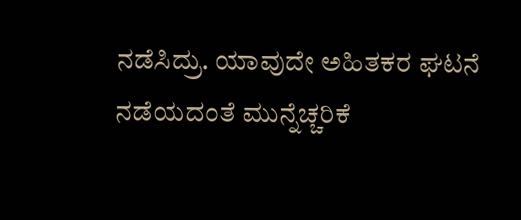ನಡೆಸಿದ್ರು. ಯಾವುದೇ ಅಹಿತಕರ ಘಟನೆ ನಡೆಯದಂತೆ ಮುನ್ನೆಚ್ಚರಿಕೆ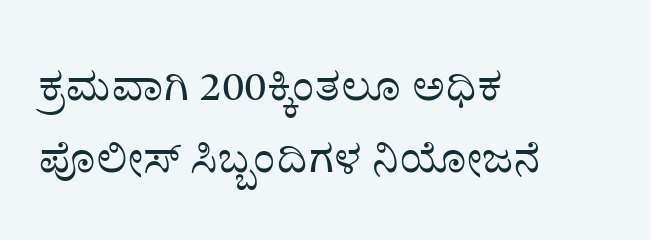ಕ್ರಮವಾಗಿ 200ಕ್ಕಿಂತಲೂ ಅಧಿಕ ಪೊಲೀಸ್ ಸಿಬ್ಬಂದಿಗಳ ನಿಯೋಜನೆ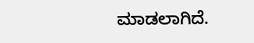ಮಾಡಲಾಗಿದೆ.